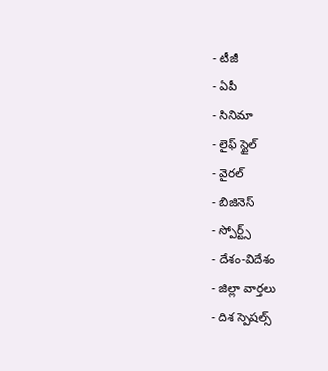- టీజీ
- ఏపీ
- సినిమా
- లైఫ్ స్టైల్
- వైరల్
- బిజినెస్
- స్పోర్ట్స్
- దేశం-విదేశం
- జిల్లా వార్తలు
- దిశ స్పెషల్స్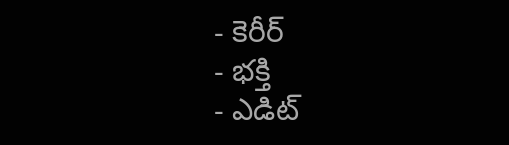- కెరీర్
- భక్తి
- ఎడిట్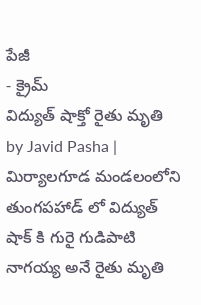పేజీ
- క్రైమ్
విద్యుత్ షాక్తో రైతు మృతి
by Javid Pasha |
మిర్యాలగూడ మండలంలోని తుంగపహాడ్ లో విద్యుత్ షాక్ కి గురై గుడిపాటి నాగయ్య అనే రైతు మృతి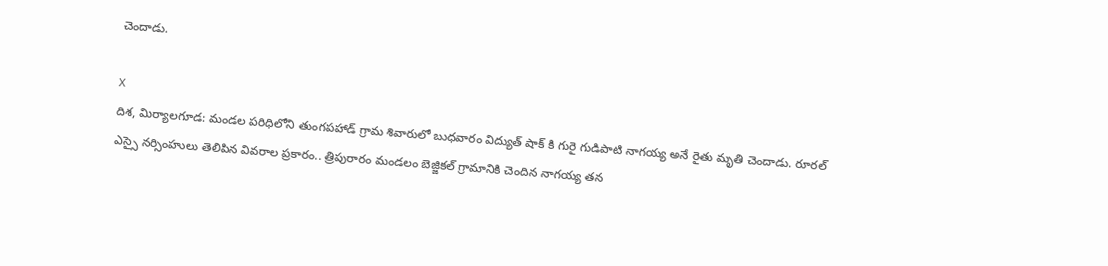చెందాడు.

X
దిశ, మిర్యాలగూడ: మండల పరిధిలోని తుంగపహాడ్ గ్రామ శివారులో బుధవారం విద్యుత్ షాక్ కి గురై గుడిపాటి నాగయ్య అనే రైతు మృతి చెందాడు. రూరల్ ఎస్సై నర్సింహులు తెలిపిన వివరాల ప్రకారం.. త్రిపురారం మండలం బెజ్జికల్ గ్రామానికి చెందిన నాగయ్య తన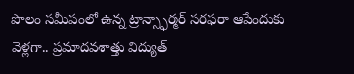పొలం సమీపంలో ఉన్న ట్రాన్స్ఫార్మర్ సరఫరా ఆపేందుకు వెళ్లగా.. ప్రమాదవశాత్తు విద్యుత్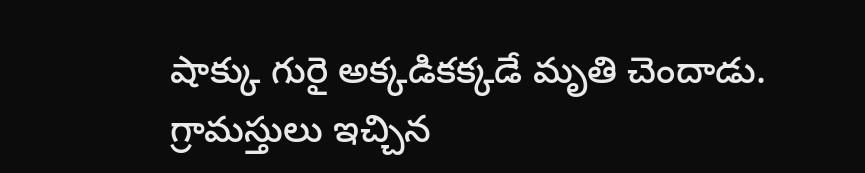షాక్కు గురై అక్కడికక్కడే మృతి చెందాడు. గ్రామస్తులు ఇచ్చిన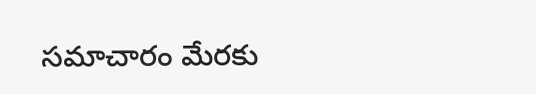సమాచారం మేరకు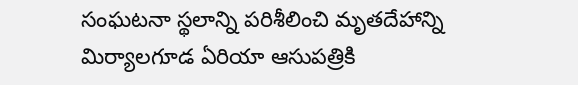సంఘటనా స్థలాన్ని పరిశీలించి మృతదేహాన్ని మిర్యాలగూడ ఏరియా ఆసుపత్రికి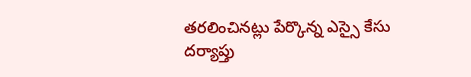తరలించినట్లు పేర్కొన్న ఎస్సై కేసు దర్యాప్తు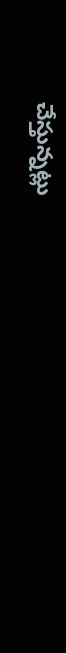చేస్తున్నట్లు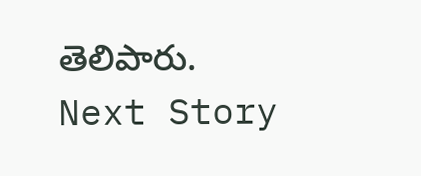తెలిపారు.
Next Story